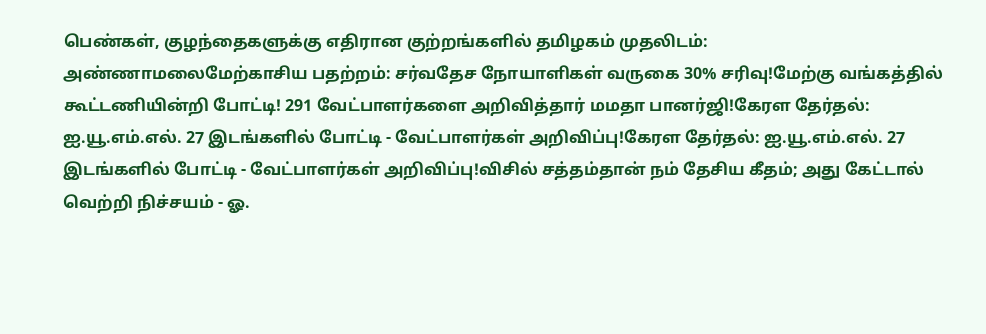பெண்கள், குழந்தைகளுக்கு எதிரான குற்றங்களில் தமிழகம் முதலிடம்: அண்ணாமலைமேற்காசிய பதற்றம்: சர்வதேச நோயாளிகள் வருகை 30% சரிவு!மேற்கு வங்கத்தில் கூட்டணியின்றி போட்டி! 291 வேட்பாளர்களை அறிவித்தார் மமதா பானர்ஜி!கேரள தேர்தல்: ஐ.யூ.எம்.எல். 27 இடங்களில் போட்டி - வேட்பாளர்கள் அறிவிப்பு!கேரள தேர்தல்: ஐ.யூ.எம்.எல். 27 இடங்களில் போட்டி - வேட்பாளர்கள் அறிவிப்பு!விசில் சத்தம்தான் நம் தேசிய கீதம்; அது கேட்டால் வெற்றி நிச்சயம் - ஓ.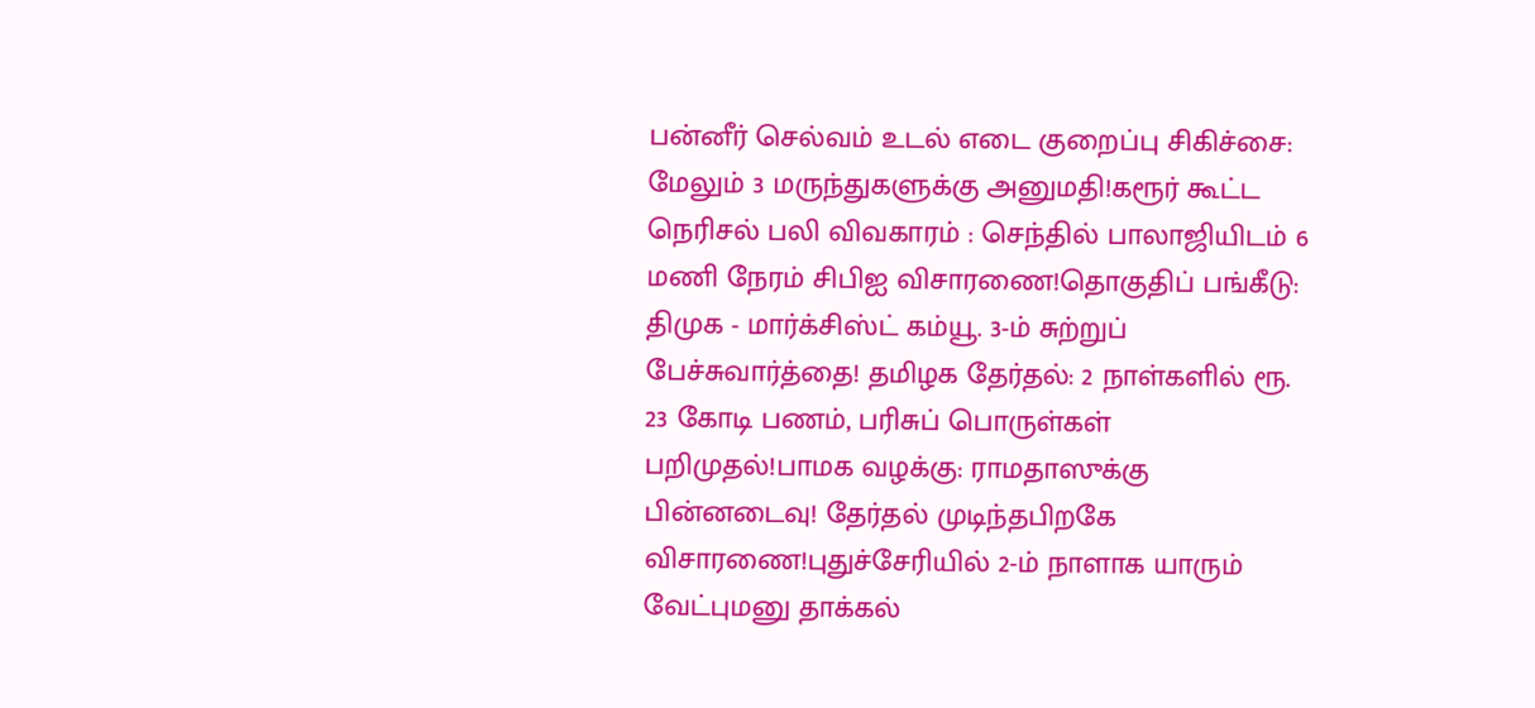பன்னீர் செல்வம் உடல் எடை குறைப்பு சிகிச்சை: மேலும் 3 மருந்துகளுக்கு அனுமதி!கரூர் கூட்ட நெரிசல் பலி விவகாரம் : செந்தில் பாலாஜியிடம் 6 மணி நேரம் சிபிஐ விசாரணை!தொகுதிப் பங்கீடு: திமுக - மார்க்சிஸ்ட் கம்யூ. 3-ம் சுற்றுப் பேச்சுவார்த்தை! தமிழக தேர்தல்: 2 நாள்களில் ரூ. 23 கோடி பணம், பரிசுப் பொருள்கள் பறிமுதல்!பாமக வழக்கு: ராமதாஸுக்கு பின்னடைவு! தேர்தல் முடிந்தபிறகே விசாரணை!புதுச்சேரியில் 2-ம் நாளாக யாரும் வேட்புமனு தாக்கல்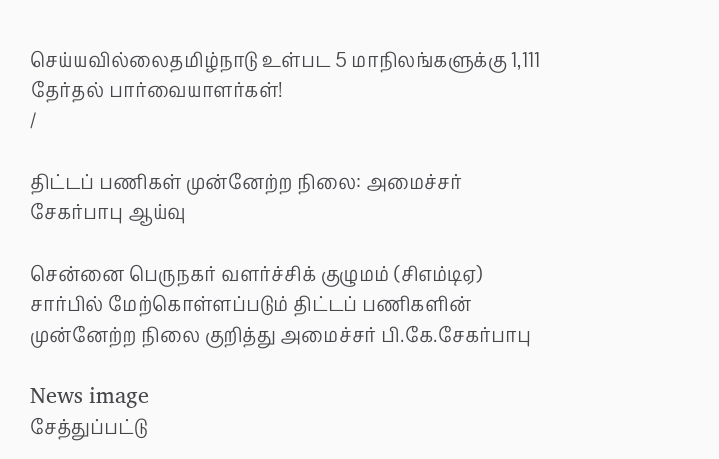செய்யவில்லைதமிழ்நாடு உள்பட 5 மாநிலங்களுக்கு 1,111 தேர்தல் பார்வையாளர்கள்!
/

திட்டப் பணிகள் முன்னேற்ற நிலை: அமைச்சர் சேகர்பாபு ஆய்வு

சென்னை பெருநகர் வளர்ச்சிக் குழுமம் (சிஎம்டிஏ) சார்பில் மேற்கொள்ளப்படும் திட்டப் பணிகளின் முன்னேற்ற நிலை குறித்து அமைச்சர் பி.கே.சேகர்பாபு

News image
சேத்துப்பட்டு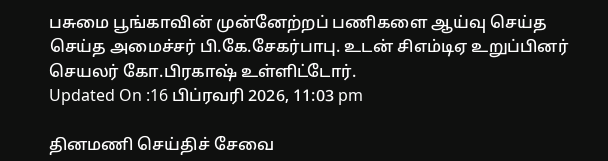பசுமை பூங்காவின் முன்னேற்றப் பணிகளை ஆய்வு செய்த செய்த அமைச்சர் பி.கே.சேகர்பாபு. உடன் சிஎம்டிஏ உறுப்பினர் செயலர் கோ.பிரகாஷ் உள்ளிட்டோர்.
Updated On :16 பிப்ரவரி 2026, 11:03 pm

தினமணி செய்திச் சேவை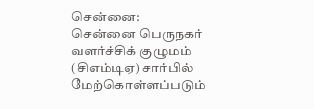சென்னை: சென்னை பெருநகர் வளர்ச்சிக் குழுமம் (சிஎம்டிஏ) சார்பில் மேற்கொள்ளப்படும்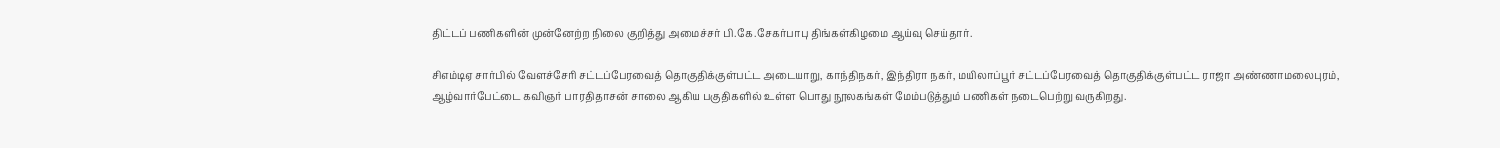திட்டப் பணிகளின் முன்னேற்ற நிலை குறித்து அமைச்சர் பி.கே.சேகர்பாபு திங்கள்கிழமை ஆய்வு செய்தார்.

சிஎம்டிஏ சார்பில் வேளச்சேரி சட்டப்பேரவைத் தொகுதிக்குள்பட்ட அடையாறு, காந்திநகர், இந்திரா நகர், மயிலாப்பூர் சட்டப்பேரவைத் தொகுதிக்குள்பட்ட ராஜா அண்ணாமலைபுரம், ஆழ்வார்பேட்டை கவிஞர் பாரதிதாசன் சாலை ஆகிய பகுதிகளில் உள்ள பொது நூலகங்கள் மேம்படுத்தும் பணிகள் நடைபெற்று வருகிறது.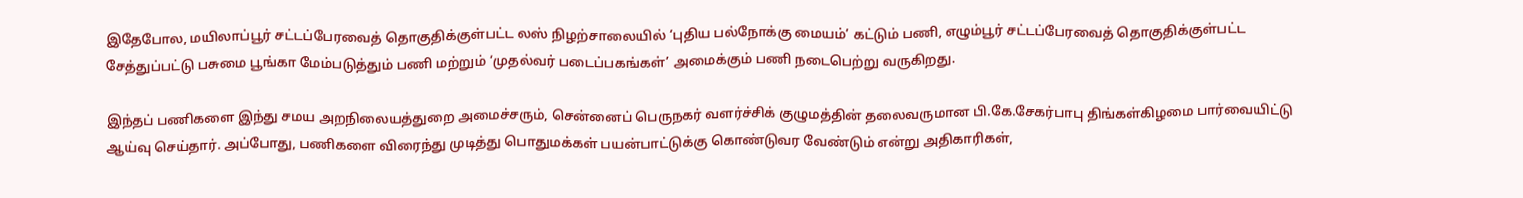இதேபோல, மயிலாப்பூர் சட்டப்பேரவைத் தொகுதிக்குள்பட்ட லஸ் நிழற்சாலையில் ‘புதிய பல்நோக்கு மையம்’ கட்டும் பணி, எழும்பூர் சட்டப்பேரவைத் தொகுதிக்குள்பட்ட சேத்துப்பட்டு பசுமை பூங்கா மேம்படுத்தும் பணி மற்றும் ‘முதல்வர் படைப்பகங்கள்’ அமைக்கும் பணி நடைபெற்று வருகிறது.

இந்தப் பணிகளை இந்து சமய அறநிலையத்துறை அமைச்சரும், சென்னைப் பெருநகர் வளர்ச்சிக் குழுமத்தின் தலைவருமான பி.கே.சேகர்பாபு திங்கள்கிழமை பார்வையிட்டு ஆய்வு செய்தார். அப்போது, பணிகளை விரைந்து முடித்து பொதுமக்கள் பயன்பாட்டுக்கு கொண்டுவர வேண்டும் என்று அதிகாரிகள்,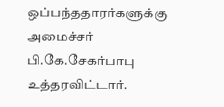ஒப்பந்ததாரர்களுக்கு அமைச்சர் பி.கே.சேகர்பாபு உத்தரவிட்டார்.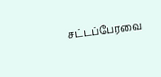சட்டப்பேரவை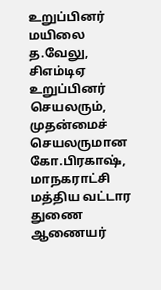உறுப்பினர் மயிலை த.வேலு, சிஎம்டிஏ உறுப்பினர் செயலரும், முதன்மைச் செயலருமான கோ.பிரகாஷ், மாநகராட்சி மத்திய வட்டார துணை ஆணையர்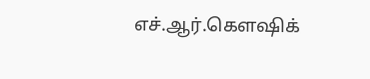எச்.ஆர்.கௌஷிக்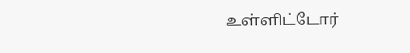உள்ளிட்டோர்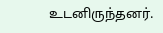உடனிருந்தனர்.